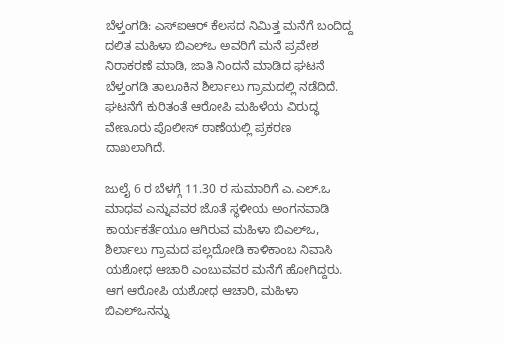ಬೆಳ್ತಂಗಡಿ: ಎಸ್ಐಆರ್ ಕೆಲಸದ ನಿಮಿತ್ತ ಮನೆಗೆ ಬಂದಿದ್ದ ದಲಿತ ಮಹಿಳಾ ಬಿಎಲ್ಒ ಅವರಿಗೆ ಮನೆ ಪ್ರವೇಶ ನಿರಾಕರಣೆ ಮಾಡಿ, ಜಾತಿ ನಿಂದನೆ ಮಾಡಿದ ಘಟನೆ ಬೆಳ್ತಂಗಡಿ ತಾಲೂಕಿನ ಶಿರ್ಲಾಲು ಗ್ರಾಮದಲ್ಲಿ ನಡೆದಿದೆ. ಘಟನೆಗೆ ಕುರಿತಂತೆ ಆರೋಪಿ ಮಹಿಳೆಯ ವಿರುದ್ಧ ವೇಣೂರು ಪೊಲೀಸ್ ಠಾಣೆಯಲ್ಲಿ ಪ್ರಕರಣ ದಾಖಲಾಗಿದೆ.

ಜುಲೈ 6 ರ ಬೆಳಗ್ಗೆ 11.30 ರ ಸುಮಾರಿಗೆ ಎ.ಎಲ್.ಒ ಮಾಧವ ಎನ್ನುವವರ ಜೊತೆ ಸ್ಥಳೀಯ ಅಂಗನವಾಡಿ ಕಾರ್ಯಕರ್ತೆಯೂ ಆಗಿರುವ ಮಹಿಳಾ ಬಿಎಲ್ಒ, ಶಿರ್ಲಾಲು ಗ್ರಾಮದ ಪಲ್ಲದೋಡಿ ಕಾಳಿಕಾಂಬ ನಿವಾಸಿ ಯಶೋಧ ಆಚಾರಿ ಎಂಬುವವರ ಮನೆಗೆ ಹೋಗಿದ್ದರು. ಆಗ ಆರೋಪಿ ಯಶೋಧ ಆಚಾರಿ, ಮಹಿಳಾ ಬಿಎಲ್ಒನನ್ನು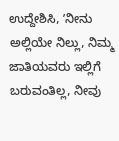ಉದ್ದೇಶಿಸಿ, ʼನೀನು ಅಲ್ಲಿಯೇ ನಿಲ್ಲು, ನಿಮ್ಮ ಜಾತಿಯವರು ಇಲ್ಲಿಗೆ ಬರುವಂತಿಲ್ಲ, ನೀವು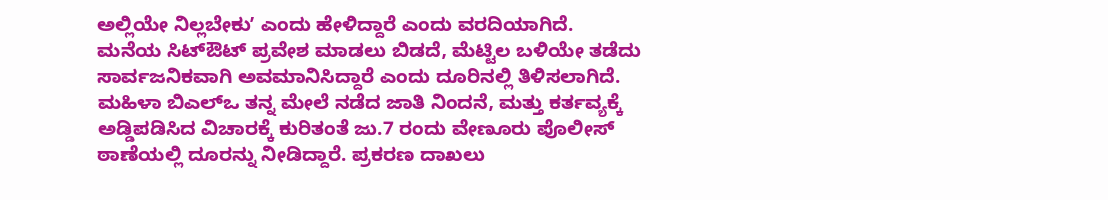ಅಲ್ಲಿಯೇ ನಿಲ್ಲಬೇಕುʼ ಎಂದು ಹೇಳಿದ್ದಾರೆ ಎಂದು ವರದಿಯಾಗಿದೆ.
ಮನೆಯ ಸಿಟ್ಔಟ್ ಪ್ರವೇಶ ಮಾಡಲು ಬಿಡದೆ, ಮೆಟ್ಟಿಲ ಬಳಿಯೇ ತಡೆದು ಸಾರ್ವಜನಿಕವಾಗಿ ಅವಮಾನಿಸಿದ್ದಾರೆ ಎಂದು ದೂರಿನಲ್ಲಿ ತಿಳಿಸಲಾಗಿದೆ.
ಮಹಿಳಾ ಬಿಎಲ್ಒ ತನ್ನ ಮೇಲೆ ನಡೆದ ಜಾತಿ ನಿಂದನೆ, ಮತ್ತು ಕರ್ತವ್ಯಕ್ಕೆ ಅಡ್ಡಿಪಡಿಸಿದ ವಿಚಾರಕ್ಕೆ ಕುರಿತಂತೆ ಜು.7 ರಂದು ವೇಣೂರು ಪೊಲೀಸ್ ಠಾಣೆಯಲ್ಲಿ ದೂರನ್ನು ನೀಡಿದ್ದಾರೆ. ಪ್ರಕರಣ ದಾಖಲು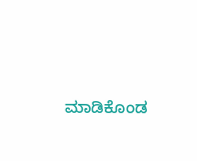ಮಾಡಿಕೊಂಡ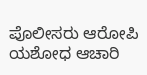ಪೊಲೀಸರು ಆರೋಪಿ ಯಶೋಧ ಆಚಾರಿ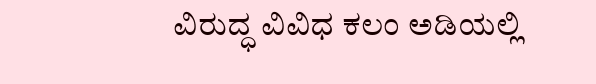ವಿರುದ್ಧ ವಿವಿಧ ಕಲಂ ಅಡಿಯಲ್ಲಿ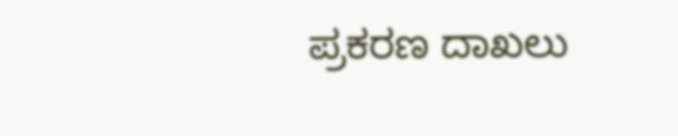ಪ್ರಕರಣ ದಾಖಲು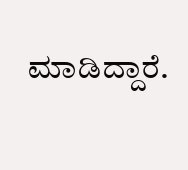ಮಾಡಿದ್ದಾರೆ.